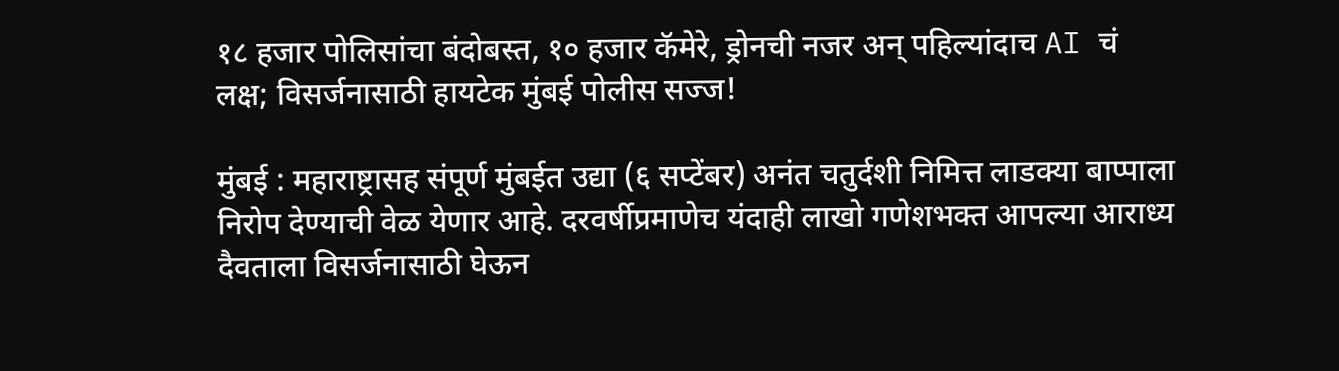१८ हजार पोलिसांचा बंदोबस्त, १० हजार कॅमेरे, ड्रोनची नजर अन् पहिल्यांदाच AI चं लक्ष; विसर्जनासाठी हायटेक मुंबई पोलीस सज्ज!

मुंबई : महाराष्ट्रासह संपूर्ण मुंबईत उद्या (६ सप्टेंबर) अनंत चतुर्दशी निमित्त लाडक्या बाप्पाला निरोप देण्याची वेळ येणार आहे. दरवर्षीप्रमाणेच यंदाही लाखो गणेशभक्त आपल्या आराध्य दैवताला विसर्जनासाठी घेऊन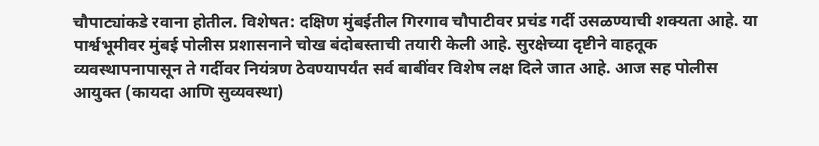चौपाट्यांकडे रवाना होतील. विशेषत: दक्षिण मुंबईतील गिरगाव चौपाटीवर प्रचंड गर्दी उसळण्याची शक्यता आहे. या पार्श्वभूमीवर मुंबई पोलीस प्रशासनाने चोख बंदोबस्ताची तयारी केली आहे. सुरक्षेच्या दृष्टीने वाहतूक व्यवस्थापनापासून ते गर्दीवर नियंत्रण ठेवण्यापर्यंत सर्व बाबींवर विशेष लक्ष दिले जात आहे. आज सह पोलीस आयुक्त (कायदा आणि सुव्यवस्था)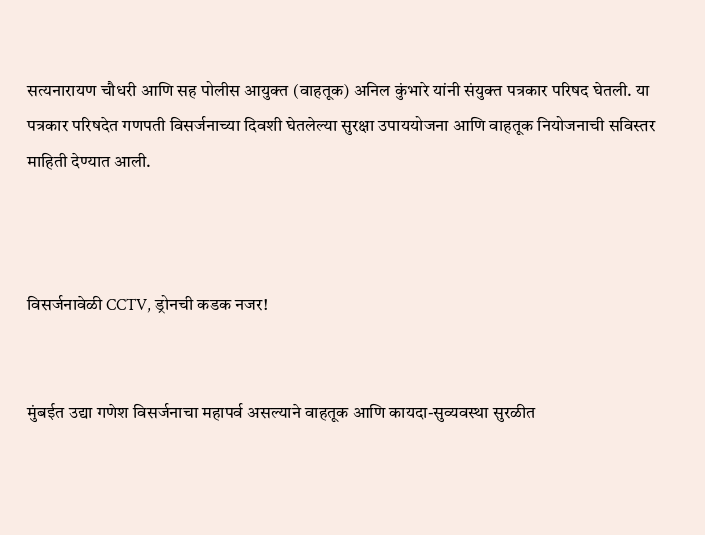सत्यनारायण चौधरी आणि सह पोलीस आयुक्त (वाहतूक) अनिल कुंभारे यांनी संयुक्त पत्रकार परिषद घेतली. या पत्रकार परिषदेत गणपती विसर्जनाच्या दिवशी घेतलेल्या सुरक्षा उपाययोजना आणि वाहतूक नियोजनाची सविस्तर माहिती देण्यात आली.



विसर्जनावेळी CCTV, ड्रोनची कडक नजर!


मुंबईत उद्या गणेश विसर्जनाचा महापर्व असल्याने वाहतूक आणि कायदा-सुव्यवस्था सुरळीत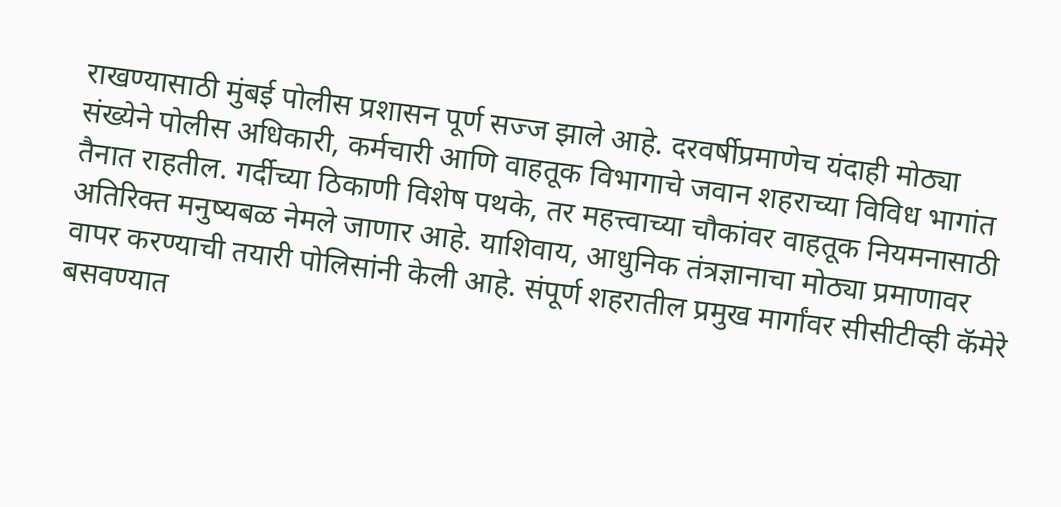राखण्यासाठी मुंबई पोलीस प्रशासन पूर्ण सज्ज झाले आहे. दरवर्षीप्रमाणेच यंदाही मोठ्या संख्येने पोलीस अधिकारी, कर्मचारी आणि वाहतूक विभागाचे जवान शहराच्या विविध भागांत तैनात राहतील. गर्दीच्या ठिकाणी विशेष पथके, तर महत्त्वाच्या चौकांवर वाहतूक नियमनासाठी अतिरिक्त मनुष्यबळ नेमले जाणार आहे. याशिवाय, आधुनिक तंत्रज्ञानाचा मोठ्या प्रमाणावर वापर करण्याची तयारी पोलिसांनी केली आहे. संपूर्ण शहरातील प्रमुख मार्गांवर सीसीटीव्ही कॅमेरे बसवण्यात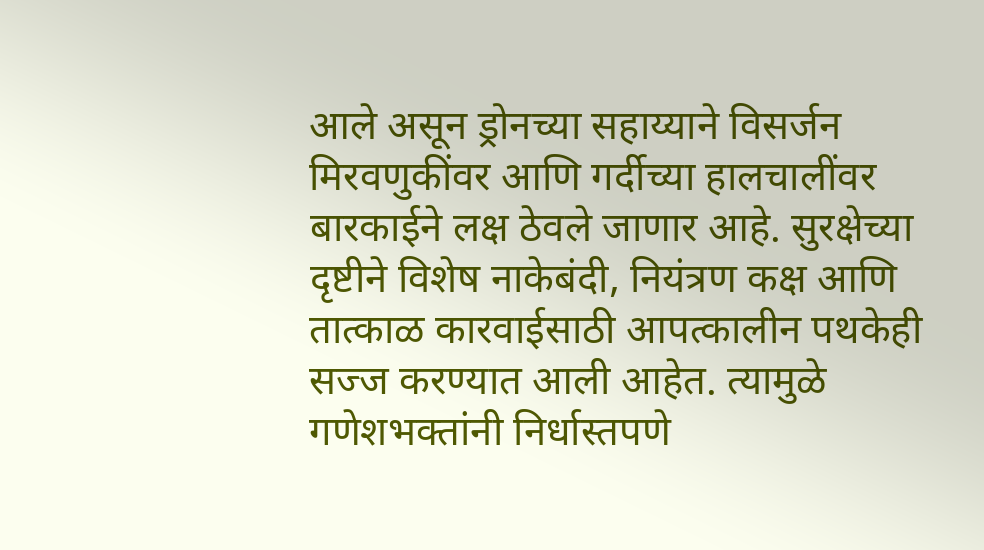आले असून ड्रोनच्या सहाय्याने विसर्जन मिरवणुकींवर आणि गर्दीच्या हालचालींवर बारकाईने लक्ष ठेवले जाणार आहे. सुरक्षेच्या दृष्टीने विशेष नाकेबंदी, नियंत्रण कक्ष आणि तात्काळ कारवाईसाठी आपत्कालीन पथकेही सज्ज करण्यात आली आहेत. त्यामुळे गणेशभक्तांनी निर्धास्तपणे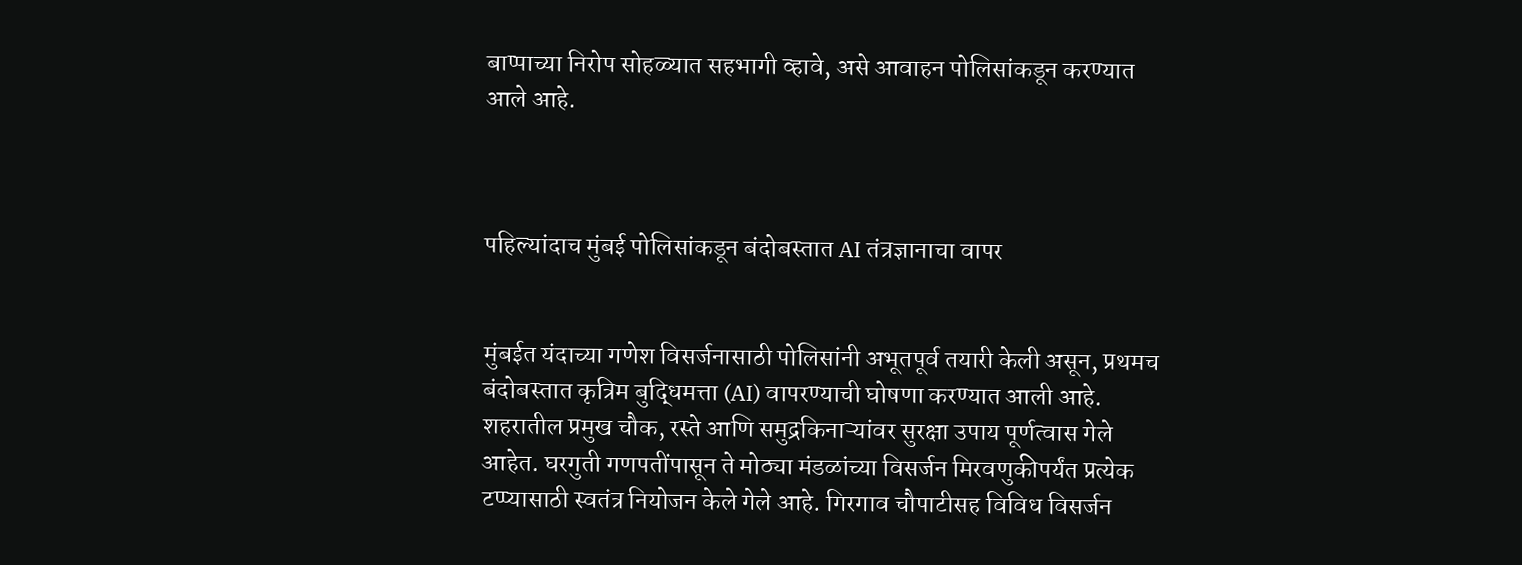बाप्पाच्या निरोप सोहळ्यात सहभागी व्हावे, असे आवाहन पोलिसांकडून करण्यात आले आहे.



पहिल्यांदाच मुंबई पोलिसांकडून बंदोबस्तात AI तंत्रज्ञानाचा वापर


मुंबईत यंदाच्या गणेश विसर्जनासाठी पोलिसांनी अभूतपूर्व तयारी केली असून, प्रथमच बंदोबस्तात कृत्रिम बुद्धिमत्ता (AI) वापरण्याची घोषणा करण्यात आली आहे. शहरातील प्रमुख चौक, रस्ते आणि समुद्रकिनाऱ्यांवर सुरक्षा उपाय पूर्णत्वास गेले आहेत. घरगुती गणपतींपासून ते मोठ्या मंडळांच्या विसर्जन मिरवणुकीपर्यंत प्रत्येक टप्प्यासाठी स्वतंत्र नियोजन केले गेले आहे. गिरगाव चौपाटीसह विविध विसर्जन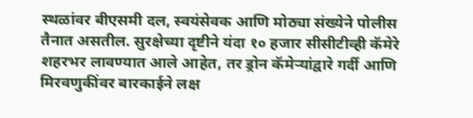स्थळांवर बीएसमी दल, स्वयंसेवक आणि मोठ्या संख्येने पोलीस तैनात असतील. सुरक्षेच्या दृष्टीने यंदा १० हजार सीसीटीव्ही कॅमेरे शहरभर लावण्यात आले आहेत, तर ड्रोन कॅमेऱ्यांद्वारे गर्दी आणि मिरवणुकींवर बारकाईने लक्ष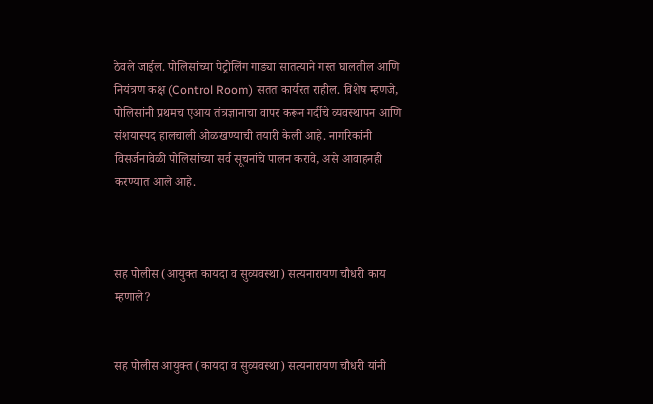ठेवले जाईल. पोलिसांच्या पेट्रोलिंग गाड्या सातत्याने गस्त घालतील आणि नियंत्रण कक्ष (Control Room) सतत कार्यरत राहील. विशेष म्हणजे, पोलिसांनी प्रथमच एआय तंत्रज्ञानाचा वापर करून गर्दीचे व्यवस्थापन आणि संशयास्पद हालचाली ओळखण्याची तयारी केली आहे. नागरिकांनी विसर्जनावेळी पोलिसांच्या सर्व सूचनांचे पालन करावे, असे आवाहनही करण्यात आले आहे.



सह पोलीस (आयुक्त कायदा व सुव्यवस्था) सत्यनारायण चौधरी काय म्हणाले?


सह पोलीस आयुक्त (कायदा व सुव्यवस्था) सत्यनारायण चौधरी यांनी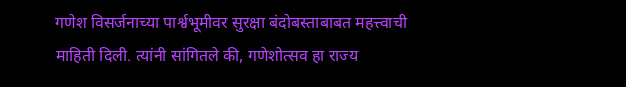गणेश विसर्जनाच्या पार्श्वभूमीवर सुरक्षा बंदोबस्ताबाबत महत्त्वाची माहिती दिली. त्यांनी सांगितले की, गणेशोत्सव हा राज्य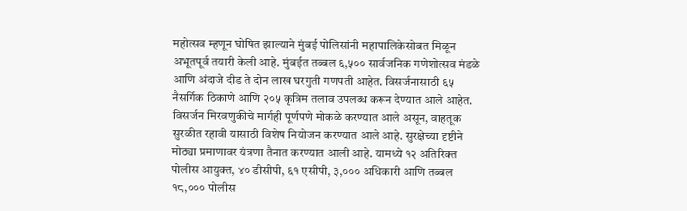महोत्सव म्हणून घोषित झाल्याने मुंबई पोलिसांनी महापालिकेसोबत मिळून अभूतपूर्व तयारी केली आहे. मुंबईत तब्बल ६,५०० सार्वजनिक गणेशोत्सव मंडळे आणि अंदाजे दीड ते दोन लाख घरगुती गणपती आहेत. विसर्जनासाठी ६५ नैसर्गिक ठिकाणे आणि २०५ कृत्रिम तलाव उपलब्ध करून देण्यात आले आहेत. विसर्जन मिरवणुकीचे मार्गही पूर्णपणे मोकळे करण्यात आले असून, वाहतूक सुरळीत रहावी यासाठी विशेष नियोजन करण्यात आले आहे. सुरक्षेच्या दृष्टीने मोठ्या प्रमाणावर यंत्रणा तैनात करण्यात आली आहे. यामध्ये १२ अतिरिक्त पोलीस आयुक्त, ४० डीसीपी, ६१ एसीपी, ३,००० अधिकारी आणि तब्बल १८,००० पोलीस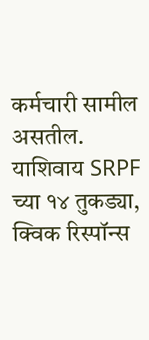कर्मचारी सामील असतील. याशिवाय SRPF च्या १४ तुकड्या, क्विक रिस्पॉन्स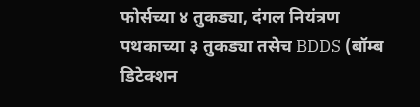फोर्सच्या ४ तुकड्या, दंगल नियंत्रण पथकाच्या ३ तुकड्या तसेच BDDS (बॉम्ब डिटेक्शन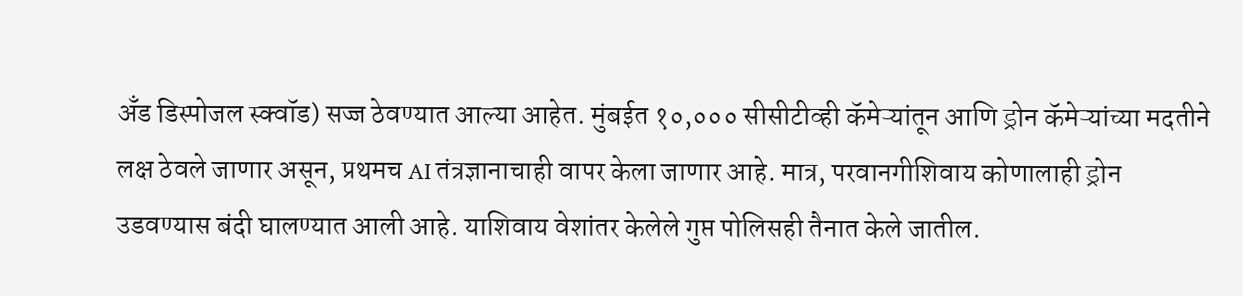अँड डिस्पोजल स्क्वॉड) सज्ज ठेवण्यात आल्या आहेत. मुंबईत १०,००० सीसीटीव्ही कॅमेऱ्यांतून आणि ड्रोन कॅमेऱ्यांच्या मदतीने लक्ष ठेवले जाणार असून, प्रथमच AI तंत्रज्ञानाचाही वापर केला जाणार आहे. मात्र, परवानगीशिवाय कोणालाही ड्रोन उडवण्यास बंदी घालण्यात आली आहे. याशिवाय वेशांतर केलेले गुप्त पोलिसही तैनात केले जातील.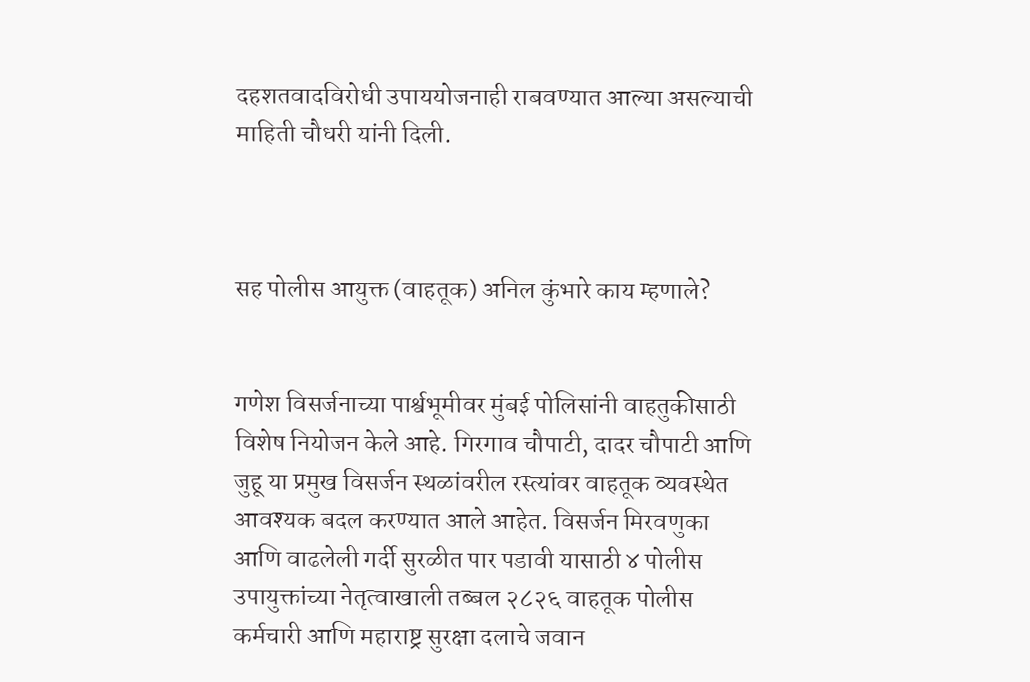दहशतवादविरोधी उपाययोजनाही राबवण्यात आल्या असल्याची माहिती चौधरी यांनी दिली.



सह पोलीस आयुक्त (वाहतूक) अनिल कुंभारे काय म्हणाले?


गणेश विसर्जनाच्या पार्श्वभूमीवर मुंबई पोलिसांनी वाहतुकीसाठी विशेष नियोजन केले आहे. गिरगाव चौपाटी, दादर चौपाटी आणि जुहू या प्रमुख विसर्जन स्थळांवरील रस्त्यांवर वाहतूक व्यवस्थेत आवश्यक बदल करण्यात आले आहेत. विसर्जन मिरवणुका आणि वाढलेली गर्दी सुरळीत पार पडावी यासाठी ४ पोलीस उपायुक्तांच्या नेतृत्वाखाली तब्बल २८२६ वाहतूक पोलीस कर्मचारी आणि महाराष्ट्र सुरक्षा दलाचे जवान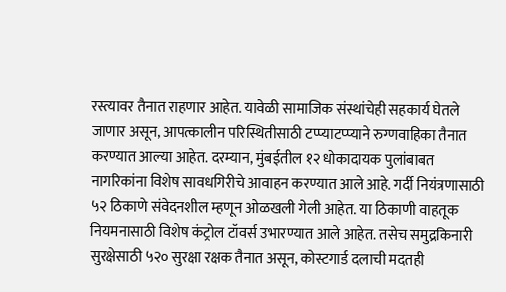रस्त्यावर तैनात राहणार आहेत. यावेळी सामाजिक संस्थांचेही सहकार्य घेतले जाणार असून, आपत्कालीन परिस्थितीसाठी टप्प्याटप्प्याने रुग्णवाहिका तैनात करण्यात आल्या आहेत. दरम्यान, मुंबईतील १२ धोकादायक पुलांबाबत नागरिकांना विशेष सावधगिरीचे आवाहन करण्यात आले आहे. गर्दी नियंत्रणासाठी ५२ ठिकाणे संवेदनशील म्हणून ओळखली गेली आहेत. या ठिकाणी वाहतूक नियमनासाठी विशेष कंट्रोल टॉवर्स उभारण्यात आले आहेत. तसेच समुद्रकिनारी सुरक्षेसाठी ५२० सुरक्षा रक्षक तैनात असून, कोस्टगार्ड दलाची मदतही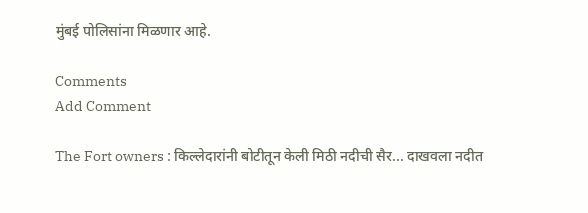मुंबई पोलिसांना मिळणार आहे.

Comments
Add Comment

The Fort owners : किल्लेदारांनी बोटीतून केली मिठी नदीची सैर... दाखवला नदीत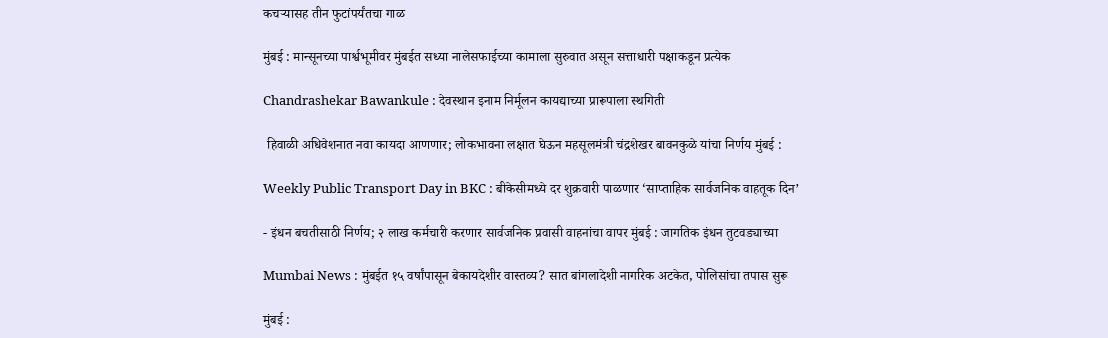कचऱ्यासह तीन फुटांपर्यंतचा गाळ

मुंबई : मान्सूनच्या पार्श्वभूमीवर मुंबईत सध्या नालेसफाईच्या कामाला सुरुवात असून सत्ताधारी पक्षाकडून प्रत्येक

Chandrashekar Bawankule : देवस्थान इनाम निर्मूलन कायद्याच्या प्रारूपाला स्थगिती

 हिवाळी अधिवेशनात नवा कायदा आणणार; लोकभावना लक्षात घेऊन महसूलमंत्री चंद्रशेखर बावनकुळे यांचा निर्णय मुंबई :

Weekly Public Transport Day in BKC : बीकेसीमध्ये दर शुक्रवारी पाळणार ‘साप्ताहिक सार्वजनिक वाहतूक दिन’

- इंधन बचतीसाठी निर्णय; २ लाख कर्मचारी करणार सार्वजनिक प्रवासी वाहनांचा वापर मुंबई : जागतिक इंधन तुटवड्याच्या

Mumbai News : मुंबईत १५ वर्षांपासून बेकायदेशीर वास्तव्य? सात बांगलादेशी नागरिक अटकेत, पोलिसांचा तपास सुरू

मुंबई :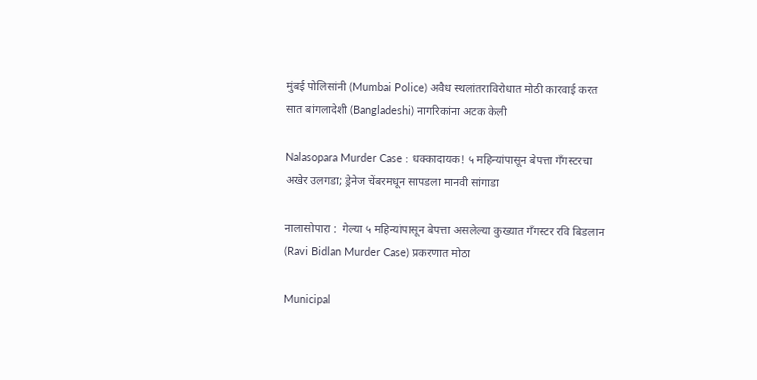मुंबई पोलिसांनी (Mumbai Police) अवैध स्थलांतराविरोधात मोठी कारवाई करत सात बांगलादेशी (Bangladeshi) नागरिकांना अटक केली

Nalasopara Murder Case : धक्कादायक! ५ महिन्यांपासून बेपत्ता गँगस्टरचा अखेर उलगडा; ड्रेनेज चेंबरमधून सापडला मानवी सांगाडा

नालासोपारा :  गेल्या ५ महिन्यांपासून बेपत्ता असलेल्या कुख्यात गँगस्टर रवि बिडलान (Ravi Bidlan Murder Case) प्रकरणात मोठा

Municipal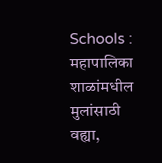Schools : महापालिका शाळांमधील मुलांसाठी वह्या,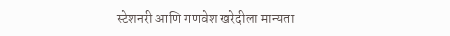स्टेशनरी आणि गणवेश खरेदीला मान्यता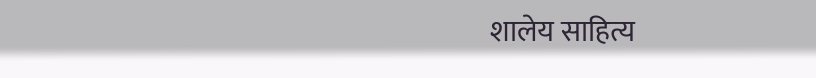शालेय साहित्य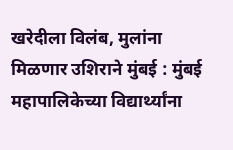खरेदीला विलंब, मुलांना मिळणार उशिराने मुंबई : मुंबई महापालिकेच्या विद्यार्थ्यांना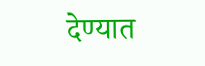देण्यात